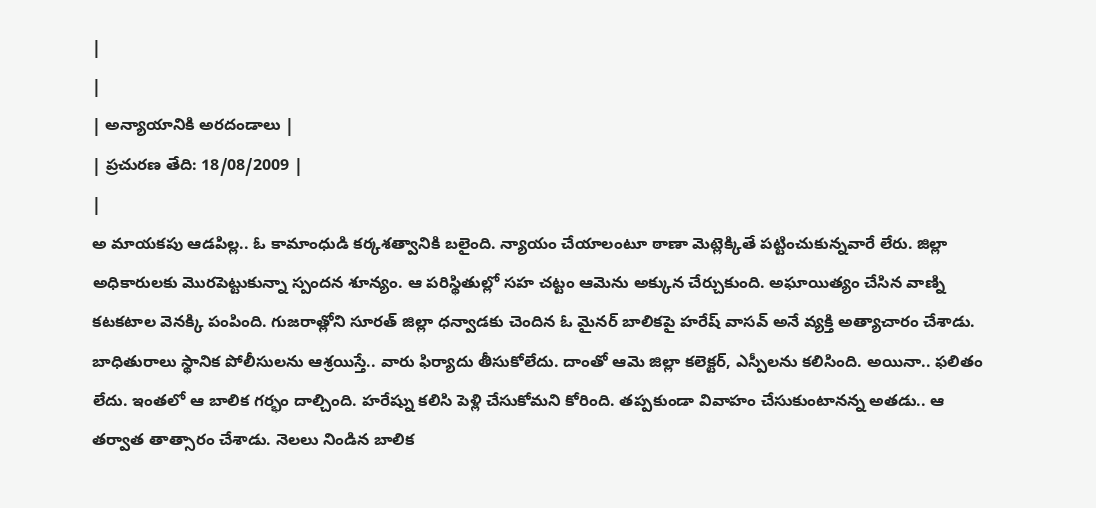|
|
| అన్యాయానికి అరదండాలు |
| ప్రచురణ తేది: 18/08/2009 |
|
అ మాయకపు ఆడపిల్ల.. ఓ కామాంధుడి కర్కశత్వానికి బలైంది. న్యాయం చేయాలంటూ ఠాణా మెట్లెక్కితే పట్టించుకున్నవారే లేరు. జిల్లా అధికారులకు మొరపెట్టుకున్నా స్పందన శూన్యం. ఆ పరిస్థితుల్లో సహ చట్టం ఆమెను అక్కున చేర్చుకుంది. అఘాయిత్యం చేసిన వాణ్ని కటకటాల వెనక్కి పంపింది. గుజరాత్లోని సూరత్ జిల్లా ధన్వాడకు చెందిన ఓ మైనర్ బాలికపై హరేష్ వాసవ్ అనే వ్యక్తి అత్యాచారం చేశాడు. బాధితురాలు స్థానిక పోలీసులను ఆశ్రయిస్తే.. వారు ఫిర్యాదు తీసుకోలేదు. దాంతో ఆమె జిల్లా కలెక్టర్, ఎస్పీలను కలిసింది. అయినా.. ఫలితం లేదు. ఇంతలో ఆ బాలిక గర్భం దాల్చింది. హరేష్ను కలిసి పెళ్లి చేసుకోమని కోరింది. తప్పకుండా వివాహం చేసుకుంటానన్న అతడు.. ఆ తర్వాత తాత్సారం చేశాడు. నెలలు నిండిన బాలిక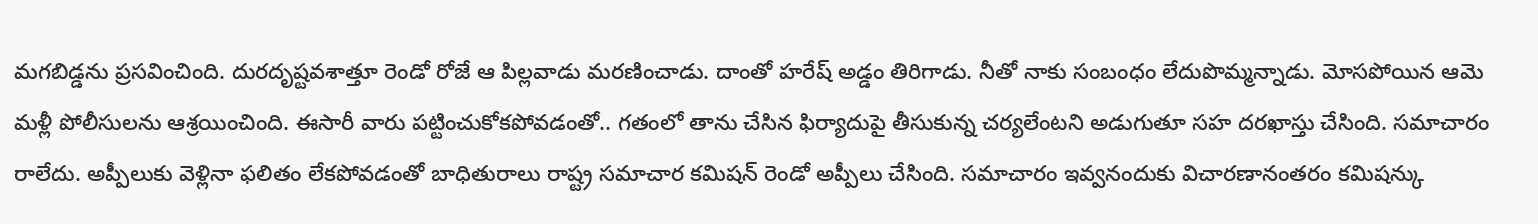మగబిడ్డను ప్రసవించింది. దురదృష్టవశాత్తూ రెండో రోజే ఆ పిల్లవాడు మరణించాడు. దాంతో హరేష్ అడ్డం తిరిగాడు. నీతో నాకు సంబంధం లేదుపొమ్మన్నాడు. మోసపోయిన ఆమె మళ్లీ పోలీసులను ఆశ్రయించింది. ఈసారీ వారు పట్టించుకోకపోవడంతో.. గతంలో తాను చేసిన ఫిర్యాదుపై తీసుకున్న చర్యలేంటని అడుగుతూ సహ దరఖాస్తు చేసింది. సమాచారం రాలేదు. అప్పీలుకు వెళ్లినా ఫలితం లేకపోవడంతో బాధితురాలు రాష్ట్ర సమాచార కమిషన్ రెండో అప్పీలు చేసింది. సమాచారం ఇవ్వనందుకు విచారణానంతరం కమిషన్కు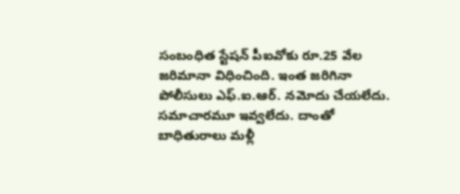సంబంధిత స్టేషన్ పీఐవోకు రూ.25 వేల జరిమానా విధించింది. ఇంత జరిగినా పోలీసులు ఎఫ్.ఐ.ఆర్. నమోదు చేయలేదు. సమాచారమూ ఇవ్వలేదు. దాంతో బాధితురాలు మళ్లీ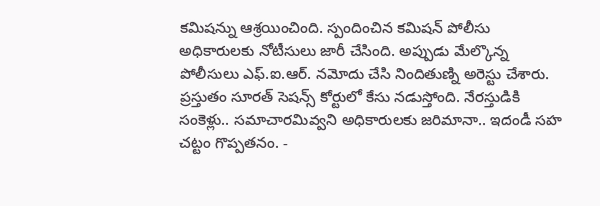కమిషన్ను ఆశ్రయించింది. స్పందించిన కమిషన్ పోలీసు అధికారులకు నోటీసులు జారీ చేసింది. అప్పుడు మేల్కొన్న పోలీసులు ఎఫ్.ఐ.ఆర్. నమోదు చేసి నిందితుణ్ని అరెస్టు చేశారు. ప్రస్తుతం సూరత్ సెషన్స్ కోర్టులో కేసు నడుస్తోంది. నేరస్తుడికి సంకెళ్లు.. సమాచారమివ్వని అధికారులకు జరిమానా.. ఇదండీ సహ చట్టం గొప్పతనం. -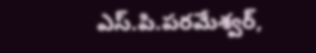ఎస్.పి.పరమేశ్వర్,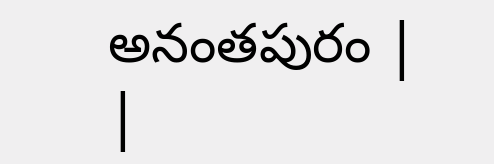అనంతపురం |
|